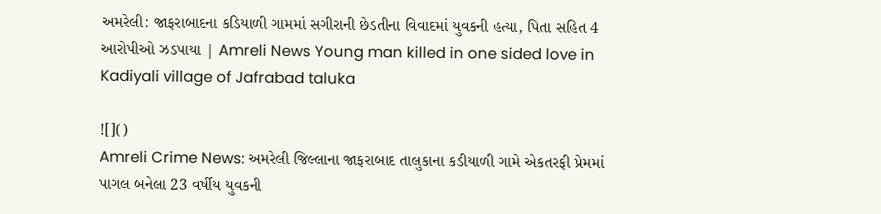અમરેલી: જાફરાબાદના કડિયાળી ગામમાં સગીરાની છેડતીના વિવાદમાં યુવકની હત્યા, પિતા સહિત 4 આરોપીઓ ઝડપાયા | Amreli News Young man killed in one sided love in Kadiyali village of Jafrabad taluka

![]()
Amreli Crime News: અમરેલી જિલ્લાના જાફરાબાદ તાલુકાના કડીયાળી ગામે એકતરફી પ્રેમમાં પાગલ બનેલા 23 વર્ષીય યુવકની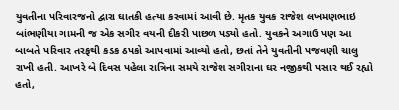યુવતીના પરિવારજનો દ્વારા ઘાતકી હત્યા કરવામાં આવી છે. મૃતક યુવક રાજેશ લખમણભાઇ બાંભણીયા ગામની જ એક સગીર વયની દીકરી પાછળ પડ્યો હતો. યુવકને અગાઉ પણ આ બાબતે પરિવાર તરફથી કડક ઠપકો આપવામાં આવ્યો હતો, છતાં તેને યુવતીની પજવણી ચાલુ રાખી હતી. આખરે બે દિવસ પહેલા રાત્રિના સમયે રાજેશ સગીરાના ઘર નજીકથી પસાર થઈ રહ્યો હતો,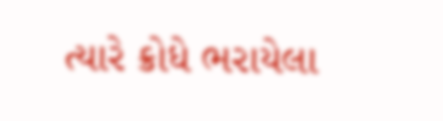ત્યારે ક્રોધે ભરાયેલા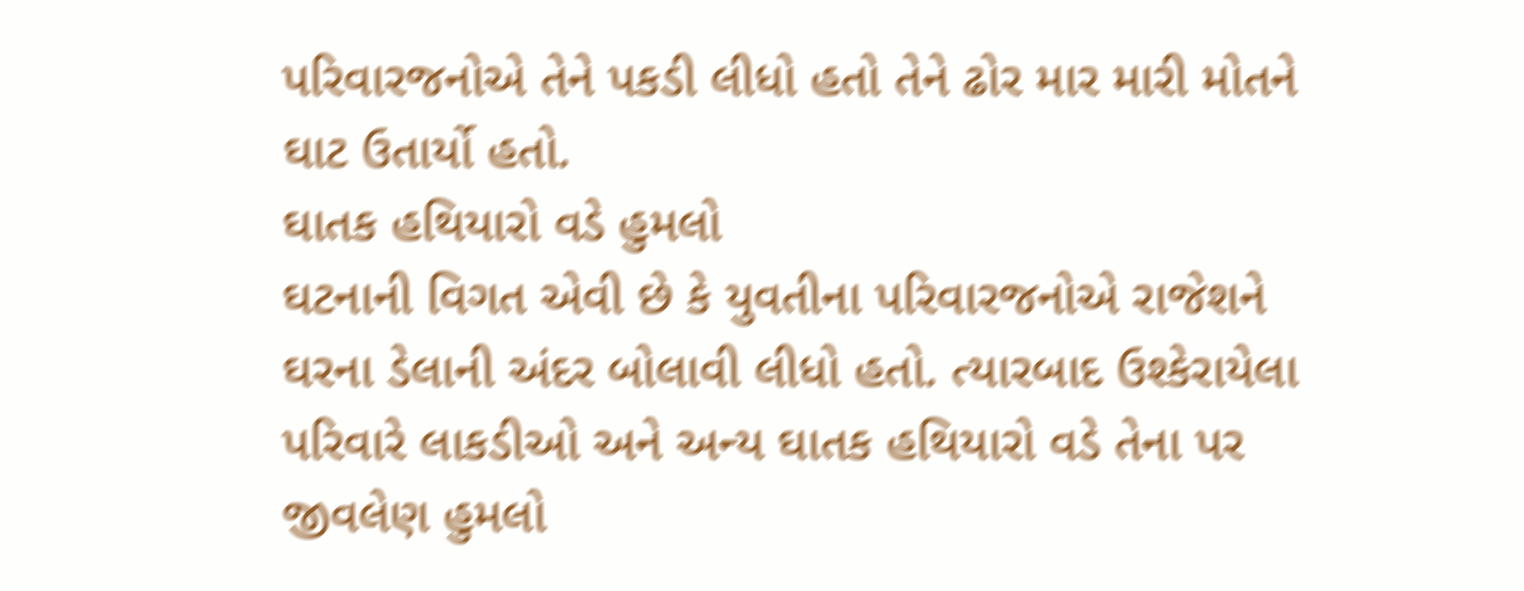પરિવારજનોએ તેને પકડી લીધો હતો તેને ઢોર માર મારી મોતને ઘાટ ઉતાર્યો હતો.
ઘાતક હથિયારો વડે હુમલો
ઘટનાની વિગત એવી છે કે યુવતીના પરિવારજનોએ રાજેશને ઘરના ડેલાની અંદર બોલાવી લીધો હતો. ત્યારબાદ ઉશ્કેરાયેલા પરિવારે લાકડીઓ અને અન્ય ઘાતક હથિયારો વડે તેના પર જીવલેણ હુમલો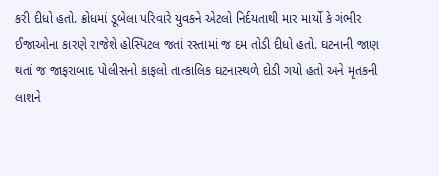કરી દીધો હતો. ક્રોધમાં ડૂબેલા પરિવારે યુવકને એટલો નિર્દયતાથી માર માર્યો કે ગંભીર ઈજાઓના કારણે રાજેશે હોસ્પિટલ જતાં રસ્તામાં જ દમ તોડી દીધો હતો. ઘટનાની જાણ થતાં જ જાફરાબાદ પોલીસનો કાફલો તાત્કાલિક ઘટનાસ્થળે દોડી ગયો હતો અને મૃતકની લાશને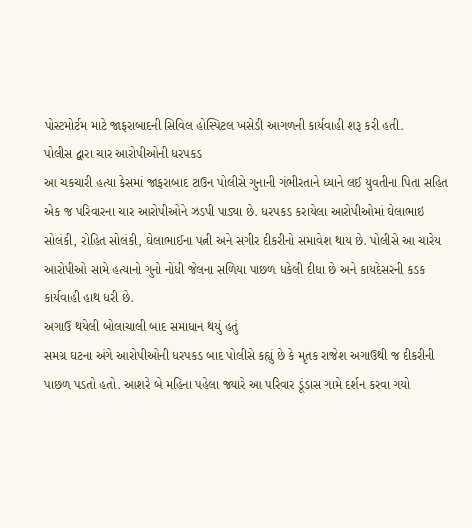પોસ્ટમોર્ટમ માટે જાફરાબાદની સિવિલ હોસ્પિટલ ખસેડી આગળની કાર્યવાહી શરૂ કરી હતી.
પોલીસ દ્વારા ચાર આરોપીઓની ધરપકડ
આ ચકચારી હત્યા કેસમાં જાફરાબાદ ટાઉન પોલીસે ગુનાની ગંભીરતાને ધ્યાને લઈ યુવતીના પિતા સહિત એક જ પરિવારના ચાર આરોપીઓને ઝડપી પાડ્યા છે. ધરપકડ કરાયેલા આરોપીઓમાં ઘેલાભાઇ સોલંકી, રોહિત સોલંકી, ઘેલાભાઈના પત્ની અને સગીર દીકરીનો સમાવેશ થાય છે. પોલીસે આ ચારેય આરોપીઓ સામે હત્યાનો ગુનો નોંધી જેલના સળિયા પાછળ ધકેલી દીધા છે અને કાયદેસરની કડક કાર્યવાહી હાથ ધરી છે.
અગાઉ થયેલી બોલાચાલી બાદ સમાધાન થયું હતું
સમગ્ર ઘટના અંગે આરોપીઓની ધરપકડ બાદ પોલીસે કહ્યું છે કે મૃતક રાજેશ અગાઉથી જ દીકરીની પાછળ પડતો હતો. આશરે બે મહિના પહેલા જ્યારે આ પરિવાર ડૂંડાસ ગામે દર્શન કરવા ગયો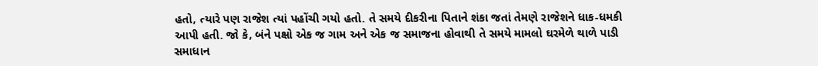હતો, ત્યારે પણ રાજેશ ત્યાં પહોંચી ગયો હતો. તે સમયે દીકરીના પિતાને શંકા જતાં તેમણે રાજેશને ધાક-ધમકી આપી હતી. જો કે, બંને પક્ષો એક જ ગામ અને એક જ સમાજના હોવાથી તે સમયે મામલો ઘરમેળે થાળે પાડી સમાધાન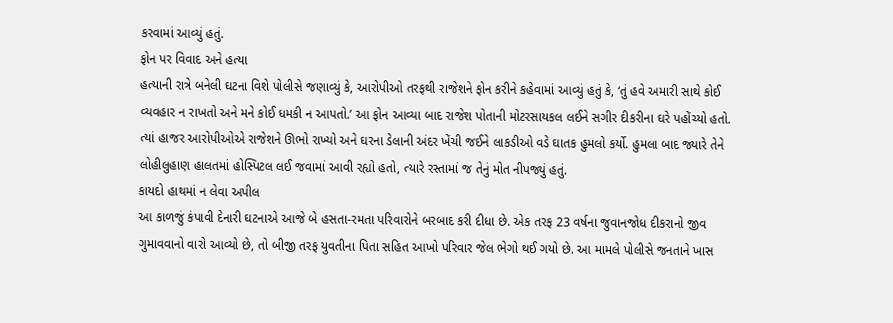કરવામાં આવ્યું હતું.
ફોન પર વિવાદ અને હત્યા
હત્યાની રાત્રે બનેલી ઘટના વિશે પોલીસે જણાવ્યું કે, આરોપીઓ તરફથી રાજેશને ફોન કરીને કહેવામાં આવ્યું હતું કે, ‘તું હવે અમારી સાથે કોઈ વ્યવહાર ન રાખતો અને મને કોઈ ધમકી ન આપતો.’ આ ફોન આવ્યા બાદ રાજેશ પોતાની મોટરસાયકલ લઈને સગીર દીકરીના ઘરે પહોંચ્યો હતો. ત્યાં હાજર આરોપીઓએ રાજેશને ઊભો રાખ્યો અને ઘરના ડેલાની અંદર ખેંચી જઈને લાકડીઓ વડે ઘાતક હુમલો કર્યો. હુમલા બાદ જ્યારે તેને લોહીલુહાણ હાલતમાં હોસ્પિટલ લઈ જવામાં આવી રહ્યો હતો, ત્યારે રસ્તામાં જ તેનું મોત નીપજ્યું હતું.
કાયદો હાથમાં ન લેવા અપીલ
આ કાળજું કંપાવી દેનારી ઘટનાએ આજે બે હસતા-રમતા પરિવારોને બરબાદ કરી દીધા છે. એક તરફ 23 વર્ષના જુવાનજોધ દીકરાનો જીવ ગુમાવવાનો વારો આવ્યો છે, તો બીજી તરફ યુવતીના પિતા સહિત આખો પરિવાર જેલ ભેગો થઈ ગયો છે. આ મામલે પોલીસે જનતાને ખાસ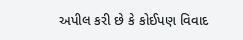અપીલ કરી છે કે કોઈપણ વિવાદ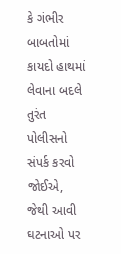કે ગંભીર બાબતોમાં કાયદો હાથમાં લેવાના બદલે તુરંત પોલીસનો સંપર્ક કરવો જોઈએ, જેથી આવી ઘટનાઓ પર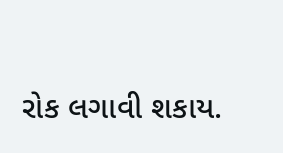રોક લગાવી શકાય.